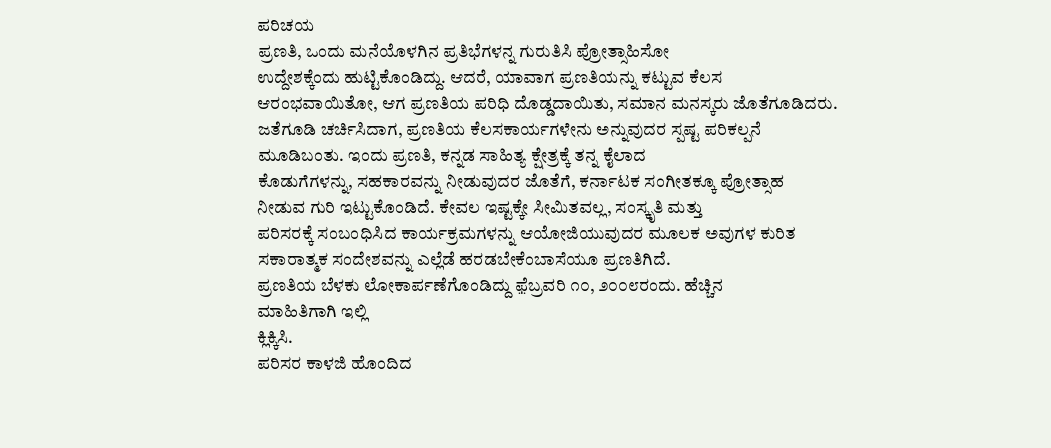ಪರಿಚಯ
ಪ್ರಣತಿ, ಒಂದು ಮನೆಯೊಳಗಿನ ಪ್ರತಿಭೆಗಳನ್ನ ಗುರುತಿಸಿ ಪ್ರೋತ್ಸಾಹಿಸೋ
ಉದ್ದೇಶಕ್ಕೆಂದು ಹುಟ್ಟಿಕೊಂಡಿದ್ದು. ಆದರೆ, ಯಾವಾಗ ಪ್ರಣತಿಯನ್ನು ಕಟ್ಟುವ ಕೆಲಸ
ಆರಂಭವಾಯಿತೋ, ಆಗ ಪ್ರಣತಿಯ ಪರಿಧಿ ದೊಡ್ಡದಾಯಿತು, ಸಮಾನ ಮನಸ್ಕರು ಜೊತೆಗೂಡಿದರು.
ಜತೆಗೂಡಿ ಚರ್ಚಿಸಿದಾಗ, ಪ್ರಣತಿಯ ಕೆಲಸಕಾರ್ಯಗಳೇನು ಅನ್ನುವುದರ ಸ್ಪಷ್ಟ ಪರಿಕಲ್ಪನೆ
ಮೂಡಿಬಂತು. ಇಂದು ಪ್ರಣತಿ, ಕನ್ನಡ ಸಾಹಿತ್ಯ ಕ್ಷೇತ್ರಕ್ಕೆ ತನ್ನ ಕೈಲಾದ
ಕೊಡುಗೆಗಳನ್ನು, ಸಹಕಾರವನ್ನು ನೀಡುವುದರ ಜೊತೆಗೆ, ಕರ್ನಾಟಕ ಸಂಗೀತಕ್ಕೂ ಪ್ರೋತ್ಸಾಹ
ನೀಡುವ ಗುರಿ ಇಟ್ಟುಕೊಂಡಿದೆ. ಕೇವಲ ಇಷ್ಟಕ್ಕೇ ಸೀಮಿತವಲ್ಲ, ಸಂಸ್ಕೃತಿ ಮತ್ತು
ಪರಿಸರಕ್ಕೆ ಸಂಬಂಧಿಸಿದ ಕಾರ್ಯಕ್ರಮಗಳನ್ನು ಆಯೋಜಿಯುವುದರ ಮೂಲಕ ಅವುಗಳ ಕುರಿತ
ಸಕಾರಾತ್ಮಕ ಸಂದೇಶವನ್ನು ಎಲ್ಲೆಡೆ ಹರಡಬೇಕೆಂಬಾಸೆಯೂ ಪ್ರಣತಿಗಿದೆ.
ಪ್ರಣತಿಯ ಬೆಳಕು ಲೋಕಾರ್ಪಣೆಗೊಂಡಿದ್ದು ಫ಼ೆಬ್ರವರಿ ೧೦, ೨೦೦೮ರಂದು. ಹೆಚ್ಚಿನ
ಮಾಹಿತಿಗಾಗಿ ಇಲ್ಲಿ
ಕ್ಲಿಕ್ಕಿಸಿ.
ಪರಿಸರ ಕಾಳಜಿ ಹೊಂದಿದ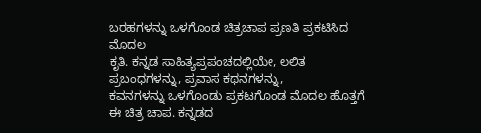ಬರಹಗಳನ್ನು ಒಳಗೊಂಡ ಚಿತ್ರಚಾಪ ಪ್ರಣತಿ ಪ್ರಕಟಿಸಿದ ಮೊದಲ
ಕೃತಿ. ಕನ್ನಡ ಸಾಹಿತ್ಯಪ್ರಪಂಚದಲ್ಲಿಯೇ, ಲಲಿತ ಪ್ರಬಂಧಗಳನ್ನು, ಪ್ರವಾಸ ಕಥನಗಳನ್ನು,
ಕವನಗಳನ್ನು ಒಳಗೊಂಡು ಪ್ರಕಟಗೊಂಡ ಮೊದಲ ಹೊತ್ತಗೆ ಈ ಚಿತ್ರ ಚಾಪ. ಕನ್ನಡದ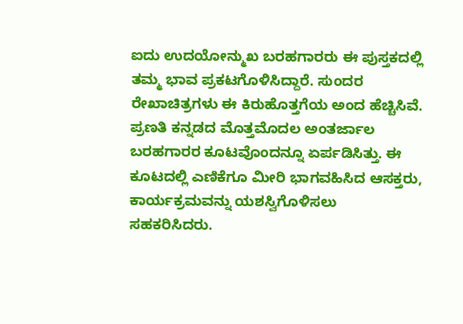ಐದು ಉದಯೋನ್ಮುಖ ಬರಹಗಾರರು ಈ ಪುಸ್ತಕದಲ್ಲಿ ತಮ್ಮ ಭಾವ ಪ್ರಕಟಗೊಳಿಸಿದ್ದಾರೆ. ಸುಂದರ
ರೇಖಾಚಿತ್ರಗಳು ಈ ಕಿರುಹೊತ್ತಗೆಯ ಅಂದ ಹೆಚ್ಚಿಸಿವೆ.
ಪ್ರಣತಿ ಕನ್ನಡದ ಮೊತ್ತಮೊದಲ ಅಂತರ್ಜಾಲ ಬರಹಗಾರರ ಕೂಟವೊಂದನ್ನೂ ಏರ್ಪಡಿಸಿತ್ತು. ಈ
ಕೂಟದಲ್ಲಿ ಎಣಿಕೆಗೂ ಮೀರಿ ಭಾಗವಹಿಸಿದ ಆಸಕ್ತರು, ಕಾರ್ಯಕ್ರಮವನ್ನು ಯಶಸ್ವಿಗೊಳಿಸಲು
ಸಹಕರಿಸಿದರು.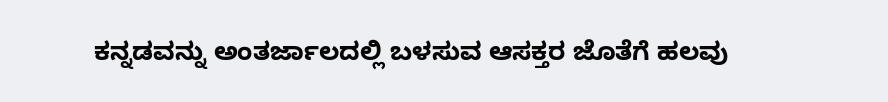ಕನ್ನಡವನ್ನು ಅಂತರ್ಜಾಲದಲ್ಲಿ ಬಳಸುವ ಆಸಕ್ತರ ಜೊತೆಗೆ ಹಲವು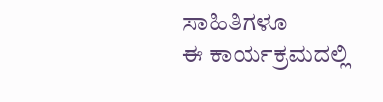ಸಾಹಿತಿಗಳೂ
ಈ ಕಾರ್ಯಕ್ರಮದಲ್ಲಿ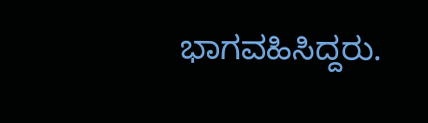ಭಾಗವಹಿಸಿದ್ದರು.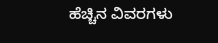ಹೆಚ್ಚಿನ ವಿವರಗಳು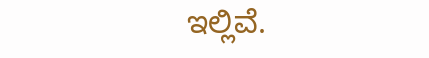ಇಲ್ಲಿವೆ.